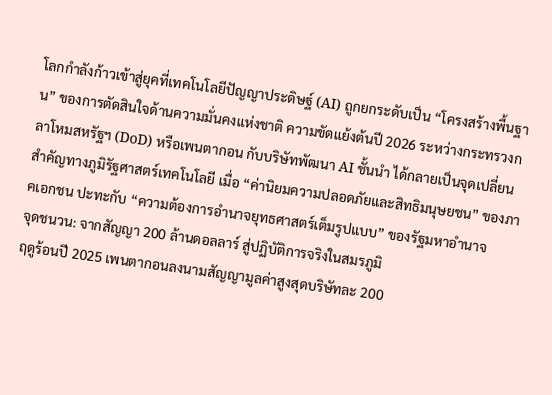โลกกำลังก้าวเข้าสู่ยุคที่เทคโนโลยีปัญญาประดิษฐ์ (AI) ถูกยกระดับเป็น “โครงสร้างพื้นฐาน” ของการตัดสินใจด้านความมั่นคงแห่งชาติ ความขัดแย้งต้นปี 2026 ระหว่างกระทรวงกลาโหมสหรัฐฯ (DoD) หรือเพนตากอน กับบริษัทพัฒนา AI ชั้นนำ ได้กลายเป็นจุดเปลี่ยนสำคัญทางภูมิรัฐศาสตร์เทคโนโลยี เมื่อ “ค่านิยมความปลอดภัยและสิทธิมนุษยชน” ของภาคเอกชน ปะทะกับ “ความต้องการอำนาจยุทธศาสตร์เต็มรูปแบบ” ของรัฐมหาอำนาจ
จุดชนวน: จากสัญญา 200 ล้านดอลลาร์ สู่ปฏิบัติการจริงในสมรภูมิ
ฤดูร้อนปี 2025 เพนตากอนลงนามสัญญามูลค่าสูงสุดบริษัทละ 200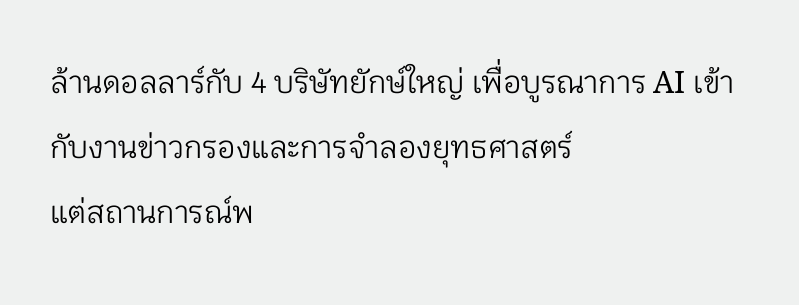ล้านดอลลาร์กับ 4 บริษัทยักษ์ใหญ่ เพื่อบูรณาการ AI เข้ากับงานข่าวกรองและการจำลองยุทธศาสตร์
แต่สถานการณ์พ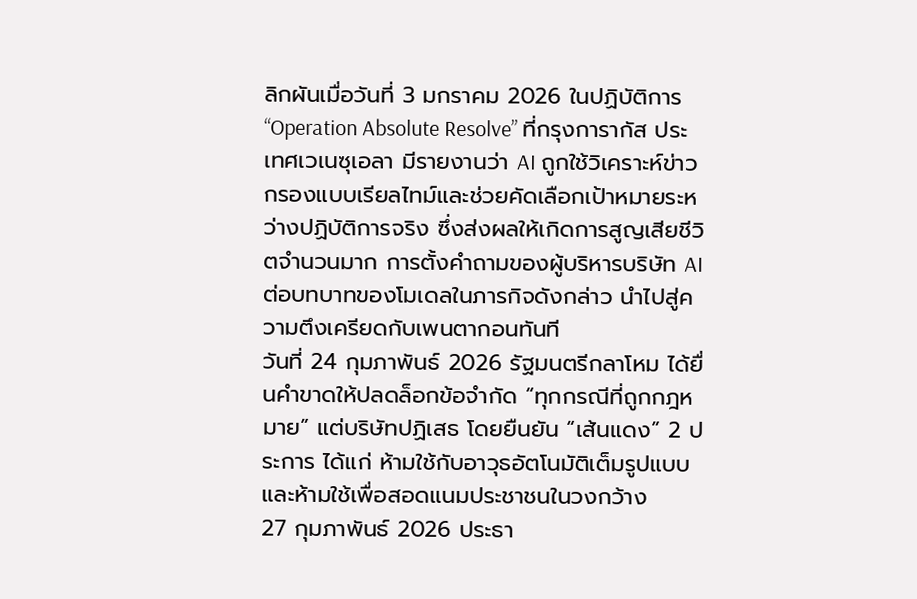ลิกผันเมื่อวันที่ 3 มกราคม 2026 ในปฏิบัติการ “Operation Absolute Resolve” ที่กรุงการากัส ประเทศเวเนซุเอลา มีรายงานว่า AI ถูกใช้วิเคราะห์ข่าวกรองแบบเรียลไทม์และช่วยคัดเลือกเป้าหมายระหว่างปฏิบัติการจริง ซึ่งส่งผลให้เกิดการสูญเสียชีวิตจำนวนมาก การตั้งคำถามของผู้บริหารบริษัท AI ต่อบทบาทของโมเดลในภารกิจดังกล่าว นำไปสู่ความตึงเครียดกับเพนตากอนทันที
วันที่ 24 กุมภาพันธ์ 2026 รัฐมนตรีกลาโหม ได้ยื่นคำขาดให้ปลดล็อกข้อจำกัด “ทุกกรณีที่ถูกกฎหมาย” แต่บริษัทปฏิเสธ โดยยืนยัน “เส้นแดง” 2 ประการ ได้แก่ ห้ามใช้กับอาวุธอัตโนมัติเต็มรูปแบบ และห้ามใช้เพื่อสอดแนมประชาชนในวงกว้าง
27 กุมภาพันธ์ 2026 ประธา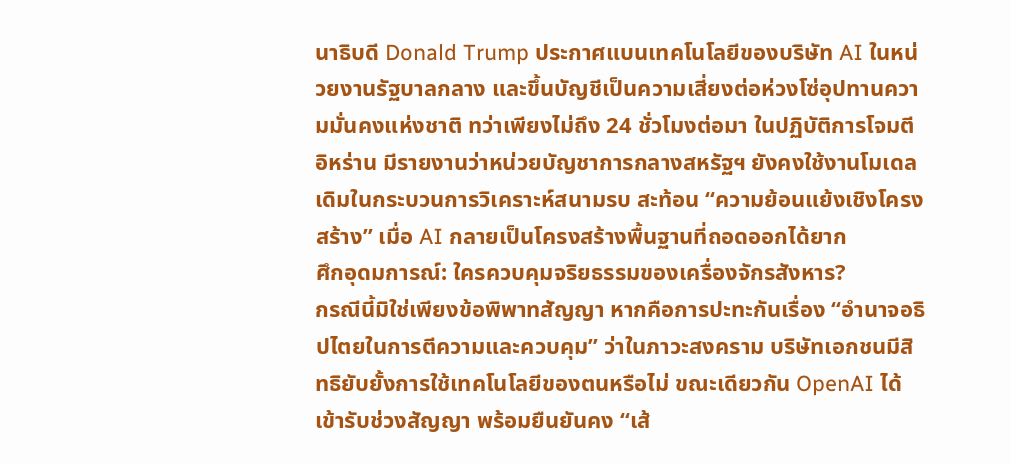นาธิบดี Donald Trump ประกาศแบนเทคโนโลยีของบริษัท AI ในหน่วยงานรัฐบาลกลาง และขึ้นบัญชีเป็นความเสี่ยงต่อห่วงโซ่อุปทานความมั่นคงแห่งชาติ ทว่าเพียงไม่ถึง 24 ชั่วโมงต่อมา ในปฏิบัติการโจมตีอิหร่าน มีรายงานว่าหน่วยบัญชาการกลางสหรัฐฯ ยังคงใช้งานโมเดลเดิมในกระบวนการวิเคราะห์สนามรบ สะท้อน “ความย้อนแย้งเชิงโครงสร้าง” เมื่อ AI กลายเป็นโครงสร้างพื้นฐานที่ถอดออกได้ยาก
ศึกอุดมการณ์: ใครควบคุมจริยธรรมของเครื่องจักรสังหาร?
กรณีนี้มิใช่เพียงข้อพิพาทสัญญา หากคือการปะทะกันเรื่อง “อำนาจอธิปไตยในการตีความและควบคุม” ว่าในภาวะสงคราม บริษัทเอกชนมีสิทธิยับยั้งการใช้เทคโนโลยีของตนหรือไม่ ขณะเดียวกัน OpenAI ได้เข้ารับช่วงสัญญา พร้อมยืนยันคง “เส้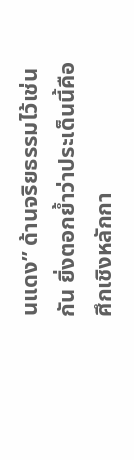นแดง” ด้านจริยธรรมไว้เช่นกัน ยิ่งตอกย้ำว่าประเด็นนี้คือศึกเชิงหลักกา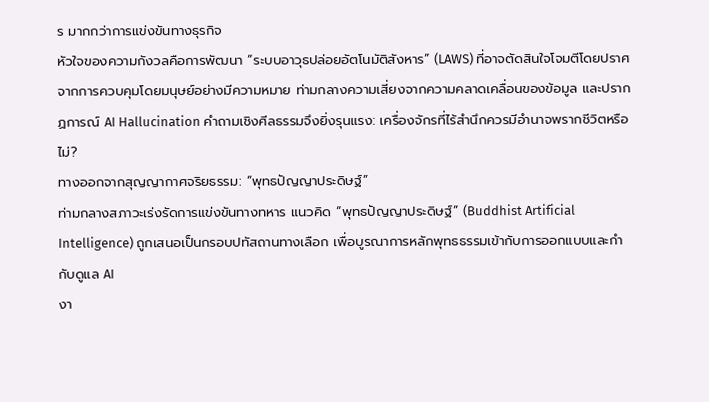ร มากกว่าการแข่งขันทางธุรกิจ
หัวใจของความกังวลคือการพัฒนา “ระบบอาวุธปล่อยอัตโนมัติสังหาร” (LAWS) ที่อาจตัดสินใจโจมตีโดยปราศจากการควบคุมโดยมนุษย์อย่างมีความหมาย ท่ามกลางความเสี่ยงจากความคลาดเคลื่อนของข้อมูล และปรากฏการณ์ AI Hallucination คำถามเชิงศีลธรรมจึงยิ่งรุนแรง: เครื่องจักรที่ไร้สำนึกควรมีอำนาจพรากชีวิตหรือไม่?
ทางออกจากสุญญากาศจริยธรรม: “พุทธปัญญาประดิษฐ์”
ท่ามกลางสภาวะเร่งรัดการแข่งขันทางทหาร แนวคิด “พุทธปัญญาประดิษฐ์” (Buddhist Artificial Intelligence) ถูกเสนอเป็นกรอบปทัสถานทางเลือก เพื่อบูรณาการหลักพุทธธรรมเข้ากับการออกแบบและกำกับดูแล AI
งา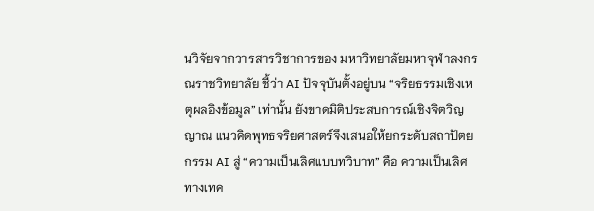นวิจัยจากวารสารวิชาการของ มหาวิทยาลัยมหาจุฬาลงกรณราชวิทยาลัย ชี้ว่า AI ปัจจุบันตั้งอยู่บน “จริยธรรมเชิงเหตุผลอิงข้อมูล” เท่านั้น ยังขาดมิติประสบการณ์เชิงจิตวิญญาณ แนวคิดพุทธจริยศาสตร์จึงเสนอให้ยกระดับสถาปัตยกรรม AI สู่ “ความเป็นเลิศแบบทวิบาท” คือ ความเป็นเลิศทางเทค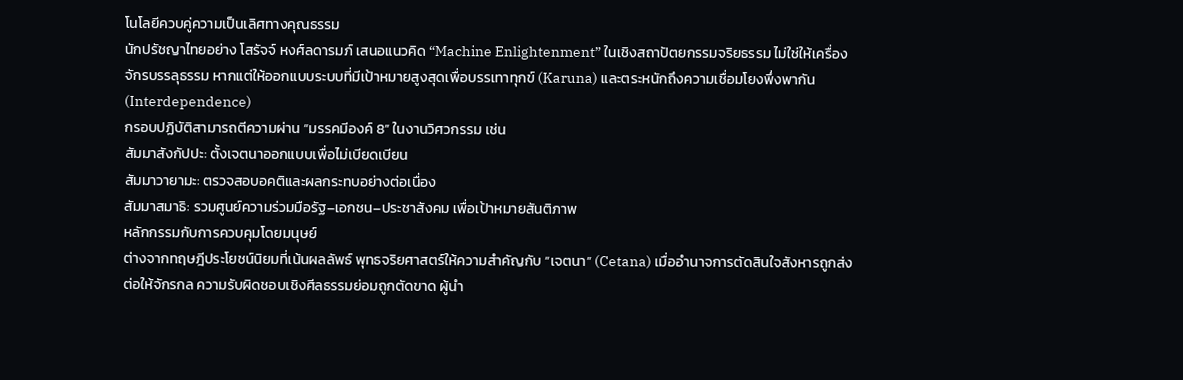โนโลยีควบคู่ความเป็นเลิศทางคุณธรรม
นักปรัชญาไทยอย่าง โสรัจจ์ หงศ์ลดารมภ์ เสนอแนวคิด “Machine Enlightenment” ในเชิงสถาปัตยกรรมจริยธรรม ไม่ใช่ให้เครื่องจักรบรรลุธรรม หากแต่ให้ออกแบบระบบที่มีเป้าหมายสูงสุดเพื่อบรรเทาทุกข์ (Karuna) และตระหนักถึงความเชื่อมโยงพึ่งพากัน (Interdependence)
กรอบปฏิบัติสามารถตีความผ่าน “มรรคมีองค์ 8” ในงานวิศวกรรม เช่น
สัมมาสังกัปปะ: ตั้งเจตนาออกแบบเพื่อไม่เบียดเบียน
สัมมาวายามะ: ตรวจสอบอคติและผลกระทบอย่างต่อเนื่อง
สัมมาสมาธิ: รวมศูนย์ความร่วมมือรัฐ–เอกชน–ประชาสังคม เพื่อเป้าหมายสันติภาพ
หลักกรรมกับการควบคุมโดยมนุษย์
ต่างจากทฤษฎีประโยชน์นิยมที่เน้นผลลัพธ์ พุทธจริยศาสตร์ให้ความสำคัญกับ “เจตนา” (Cetana) เมื่ออำนาจการตัดสินใจสังหารถูกส่งต่อให้จักรกล ความรับผิดชอบเชิงศีลธรรมย่อมถูกตัดขาด ผู้นำ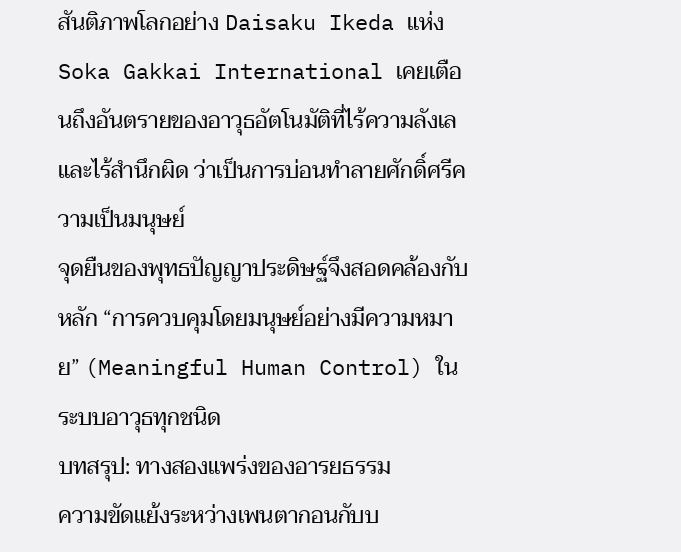สันติภาพโลกอย่าง Daisaku Ikeda แห่ง Soka Gakkai International เคยเตือนถึงอันตรายของอาวุธอัตโนมัติที่ไร้ความลังเลและไร้สำนึกผิด ว่าเป็นการบ่อนทำลายศักดิ์ศรีความเป็นมนุษย์
จุดยืนของพุทธปัญญาประดิษฐ์จึงสอดคล้องกับหลัก “การควบคุมโดยมนุษย์อย่างมีความหมาย” (Meaningful Human Control) ในระบบอาวุธทุกชนิด
บทสรุป: ทางสองแพร่งของอารยธรรม
ความขัดแย้งระหว่างเพนตากอนกับบ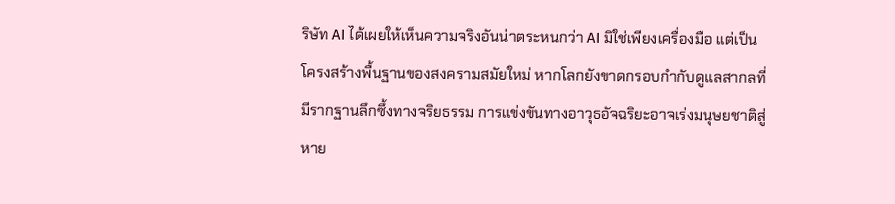ริษัท AI ได้เผยให้เห็นความจริงอันน่าตระหนกว่า AI มิใช่เพียงเครื่องมือ แต่เป็นโครงสร้างพื้นฐานของสงครามสมัยใหม่ หากโลกยังขาดกรอบกำกับดูแลสากลที่มีรากฐานลึกซึ้งทางจริยธรรม การแข่งขันทางอาวุธอัจฉริยะอาจเร่งมนุษยชาติสู่หาย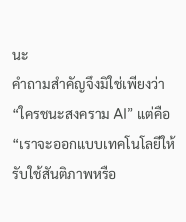นะ
คำถามสำคัญจึงมิใช่เพียงว่า “ใครชนะสงคราม AI” แต่คือ “เราจะออกแบบเทคโนโลยีให้รับใช้สันติภาพหรือ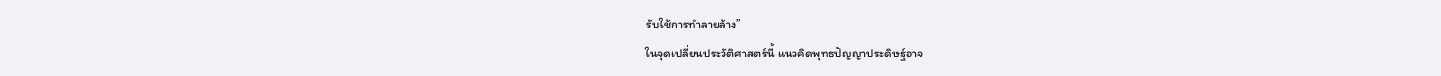รับใช้การทำลายล้าง”
ในจุดเปลี่ยนประวัติศาสตร์นี้ แนวคิดพุทธปัญญาประดิษฐ์อาจ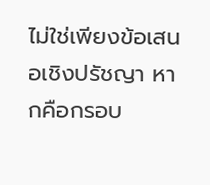ไม่ใช่เพียงข้อเสนอเชิงปรัชญา หากคือกรอบ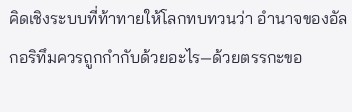คิดเชิงระบบที่ท้าทายให้โลกทบทวนว่า อำนาจของอัลกอริทึมควรถูกกำกับด้วยอะไร—ด้วยตรรกะขอ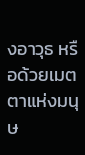งอาวุธ หรือด้วยเมตตาแห่งมนุษ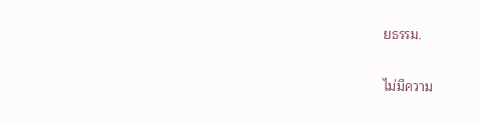ยธรรม.


ไม่มีความ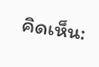คิดเห็น: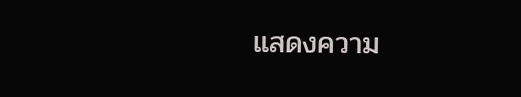แสดงความ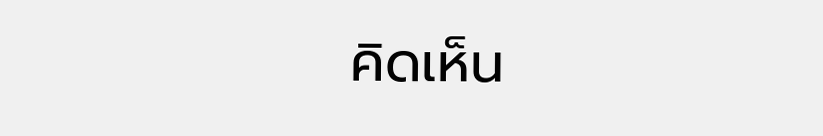คิดเห็น